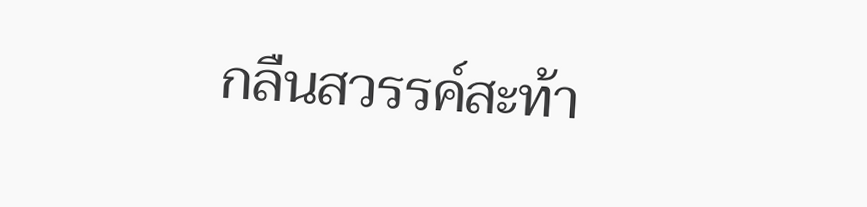กลืนสวรรค์สะท้า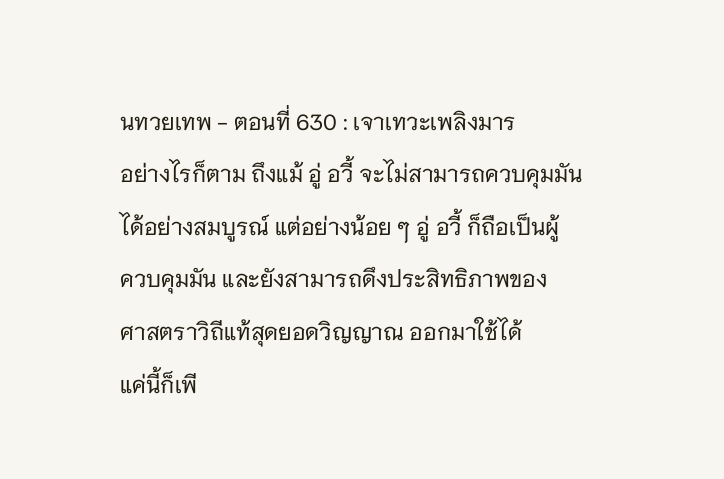นทวยเทพ - ตอนที่ 630 : เจาเทวะเพลิงมาร
อย่างไรก็ตาม ถึงแม้ อู่ อวี้ จะไม่สามารถควบคุมมัน
ได้อย่างสมบูรณ์ แต่อย่างน้อย ๆ อู่ อวี้ ก็ถือเป็นผู้
ควบคุมมัน และยังสามารถดึงประสิทธิภาพของ
ศาสตราวิถีแท้สุดยอดวิญญาณ ออกมาใช้ได้
แค่นี้ก็เพี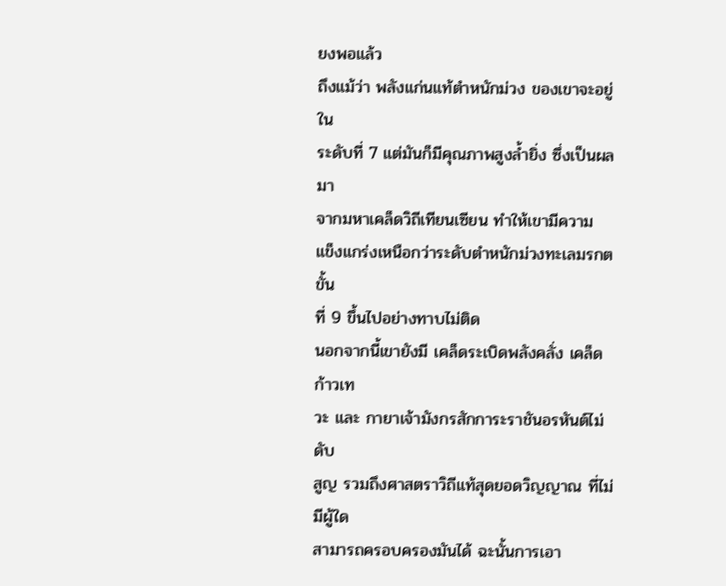ยงพอแล้ว
ถึงแม้ว่า พลังแก่นแท้ตำหนักม่วง ของเขาจะอยู่ใน
ระดับที่ 7 แต่มันก็มีคุณภาพสูงล้ำยิ่ง ซึ่งเป็นผลมา
จากมหาเคล็ดวิถีเทียนเซียน ทำให้เขามีความ
แข็งแกร่งเหนือกว่าระดับตำหนักม่วงทะเลมรกตขั้น
ที่ 9 ขึ้นไปอย่างทาบไม่ติด
นอกจากนี้เขายังมี เคล็ดระเบิดพลังคลั่ง เคล็ดก้าวเท
วะ และ กายาเจ้ามังกรสักการะราชันอรหันต์ไม่ดับ
สูญ รวมถึงศาสตราวิถีแท้สุดยอดวิญญาณ ที่ไม่มีผู้ใด
สามารถครอบครองมันได้ ฉะนั้นการเอา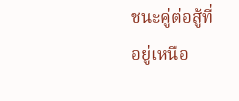ชนะคู่ต่อสู้ที่
อยู่เหนือ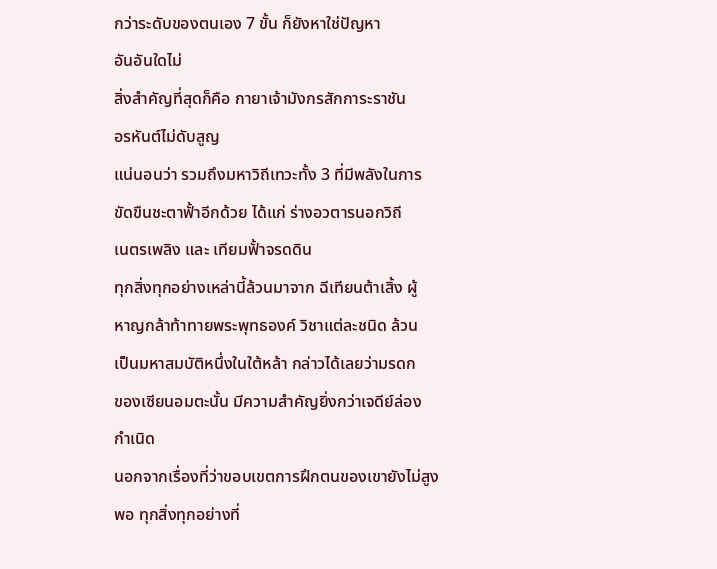กว่าระดับของตนเอง 7 ขั้น ก็ยังหาใช่ปัญหา
อันอันใดไม่
สิ่งสำคัญที่สุดก็คือ กายาเจ้ามังกรสักการะราชัน
อรหันต์ไม่ดับสูญ
แน่นอนว่า รวมถึงมหาวิถีเทวะทั้ง 3 ที่มีพลังในการ
ขัดขืนชะตาฟั้าอีกด้วย ได้แก่ ร่างอวตารนอกวิถี
เนตรเพลิง และ เทียมฟั้าจรดดิน
ทุกสิ่งทุกอย่างเหล่านี้ล้วนมาจาก ฉีเทียนต้าเสิ้ง ผู้
หาญกล้าท้าทายพระพุทธองค์ วิชาแต่ละชนิด ล้วน
เป็นมหาสมบัติหนึ่งในใต้หล้า กล่าวได้เลยว่ามรดก
ของเซียนอมตะนั้น มีความสำคัญยิ่งกว่าเจดีย์ล่อง
กำเนิด
นอกจากเรื่องที่ว่าขอบเขตการฝึกตนของเขายังไม่สูง
พอ ทุกสิ่งทุกอย่างที่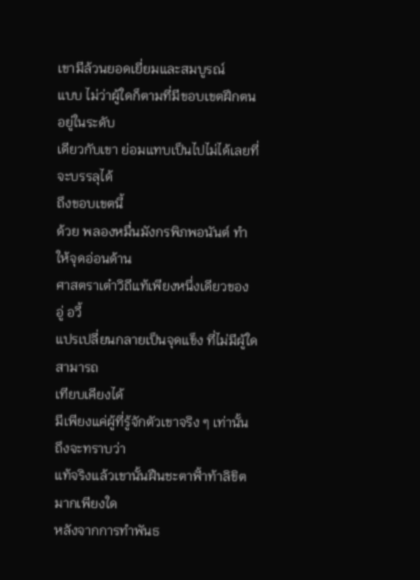เขามีล้วนยอดเยี่ยมและสมบูรณ์
แบบ ไม่ว่าผู้ใดก็ตามที่มีขอบเขตฝึกตนอยู่ในระดับ
เดียวกับเขา ย่อมแทบเป็นไปไม่ได้เลยที่จะบรรลุได้
ถึงขอบเขตนี้
ด้วย พลองหมื่นมังกรพิภพอนันต์ ทำให้จุดอ่อนด้าน
ศาสตราเต๋าวิถีแท้เพียงหนึ่งเดียวของ อู่ อวี้
แปรเปลี่ยนกลายเป็นจุดแข็ง ที่ไม่มีผู้ใดสามารถ
เทียบเคียงได้
มีเพียงแค่ผู้ที่รู้จักตัวเขาจริง ๆ เท่านั้น ถึงจะทราบว่า
แท้จริงแล้วเขานั้นฝืนชะตาฟั้าท้าลิขิตมากเพียงใด
หลังจากการทำพันธ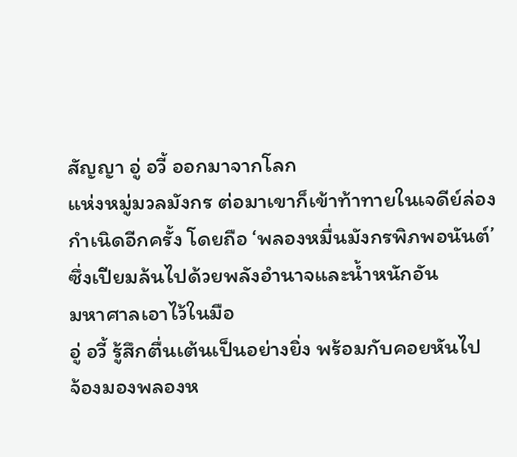สัญญา อู่ อวี้ ออกมาจากโลก
แห่งหมู่มวลมังกร ต่อมาเขาก็เข้าท้าทายในเจดีย์ล่อง
กำเนิดอีกครั้ง โดยถือ ‘พลองหมื่นมังกรพิภพอนันต์’
ซึ่งเปียมล้นไปด้วยพลังอำนาจและน้ำหนักอัน
มหาศาลเอาไว้ในมือ
อู่ อวี้ รู้สึกตื่นเต้นเป็นอย่างยิ่ง พร้อมกับคอยหันไป
จ้องมองพลองห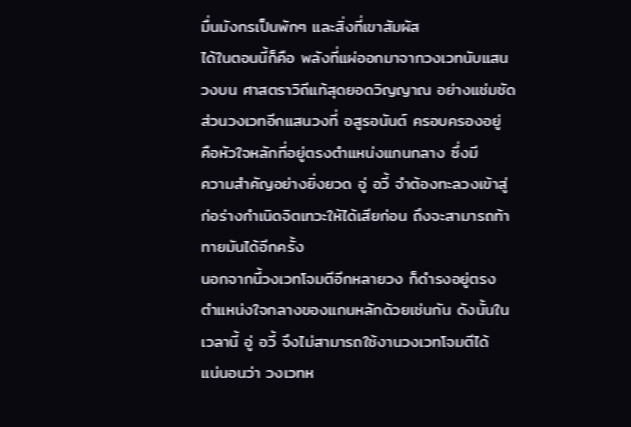มื่นมังกรเป็นพักๆ และสิ่งที่เขาสัมผัส
ได้ในตอนนี้ก็คือ พลังที่แผ่ออกมาจากวงเวทนับแสน
วงบน ศาสตราวิถีแท้สุดยอดวิญญาณ อย่างแช่มชัด
ส่วนวงเวทอีกแสนวงที่ อสูรอนันต์ ครอบครองอยู่
คือหัวใจหลักที่อยู่ตรงตำแหน่งแกนกลาง ซึ่งมี
ความสำคัญอย่างยิ่งยวด อู่ อวี้ จำต้องทะลวงเข้าสู่
ก่อร่างกำเนิดจิตเทวะให้ได้เสียก่อน ถึงจะสามารถท้า
ทายมันได้อีกครั้ง
นอกจากนี้วงเวทโจมตีอีกหลายวง ก็ดำรงอยู่ตรง
ตำแหน่งใจกลางของแกนหลักด้วยเช่นกัน ดังนั้นใน
เวลานี้ อู่ อวี้ จึงไม่สามารถใช้งานวงเวทโจมตีได้
แน่นอนว่า วงเวทห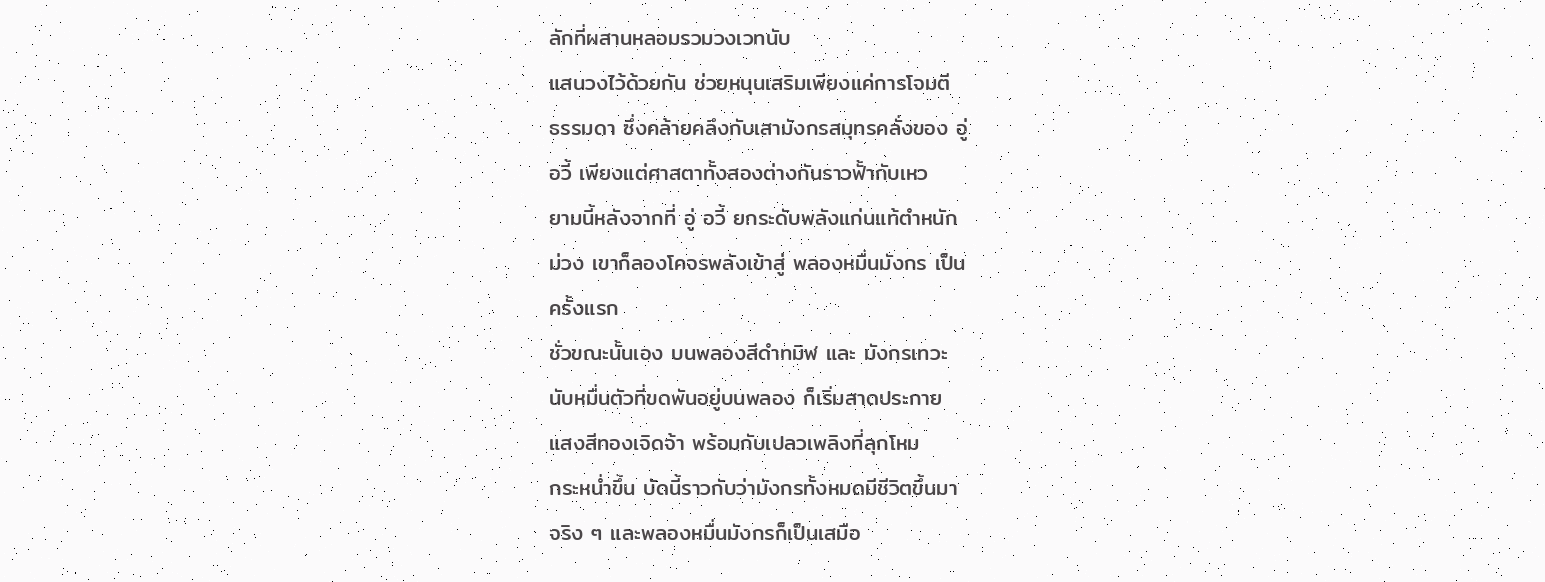ลักที่ผสานหลอมรวมวงเวทนับ
แสนวงไว้ด้วยกัน ช่วยหนุนเสริมเพียงแค่การโจมตี
ธรรมดา ซึ่งคล้ายคลึงกับเสามังกรสมุทรคลั่งของ อู่
อวี้ เพียงแต่ศาสตาทั้งสองต่างกันราวฟั้ากับเหว
ยามนี้หลังจากที่ อู่ อวี้ ยกระดับพลังแก่นแท้ตำหนัก
ม่วง เขาก็ลองโคจรพลังเข้าสู่ พลองหมื่นมังกร เป็น
ครั้งแรก
ชั่วขณะนั้นเอง บนพลองสีดำทมิฬ และ มังกรเทวะ
นับหมื่นตัวที่ขดพันอยู่บนพลอง ก็เริ่มสาดประกาย
แสงสีทองเจิดจ้า พร้อมกับเปลวเพลิงที่ลุกโหม
กระหน่ำขึ้น บัดนี้ราวกับว่ามังกรทั้งหมดมีชีวิตขึ้นมา
จริง ๆ และพลองหมื่นมังกรก็เป็นเสมือ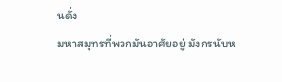นดั่ง
มหาสมุทรที่พวกมันอาศัยอยู่ มังกรนับห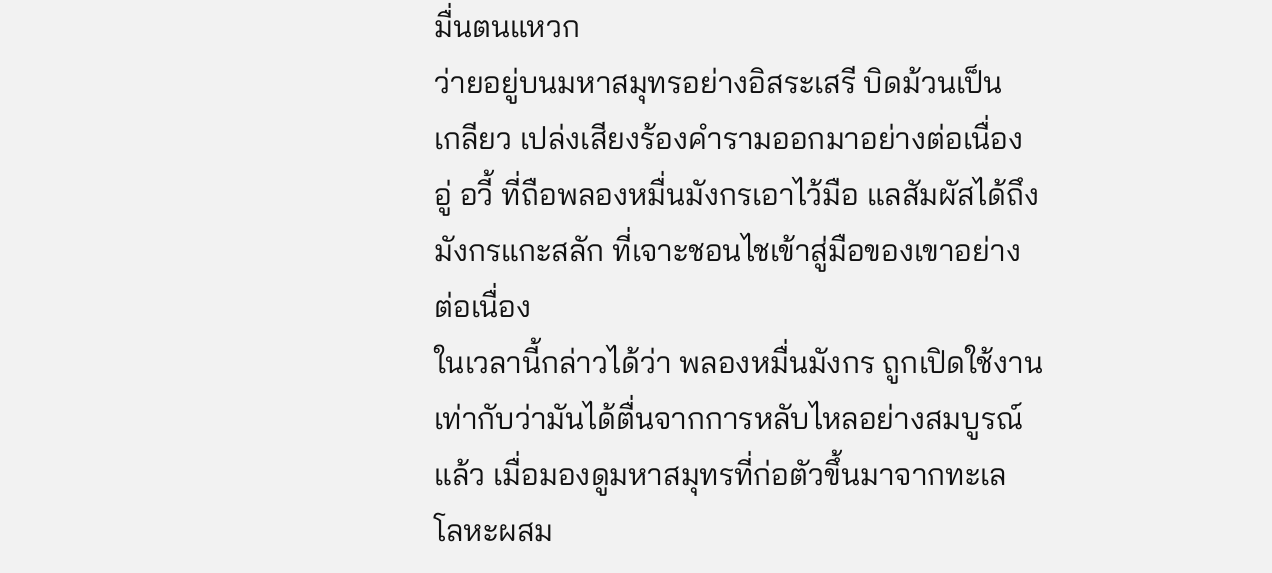มื่นตนแหวก
ว่ายอยู่บนมหาสมุทรอย่างอิสระเสรี บิดม้วนเป็น
เกลียว เปล่งเสียงร้องคำรามออกมาอย่างต่อเนื่อง
อู่ อวี้ ที่ถือพลองหมื่นมังกรเอาไว้มือ แลสัมผัสได้ถึง
มังกรแกะสลัก ที่เจาะชอนไชเข้าสู่มือของเขาอย่าง
ต่อเนื่อง
ในเวลานี้กล่าวได้ว่า พลองหมื่นมังกร ถูกเปิดใช้งาน
เท่ากับว่ามันได้ตื่นจากการหลับไหลอย่างสมบูรณ์
แล้ว เมื่อมองดูมหาสมุทรที่ก่อตัวขึ้นมาจากทะเล
โลหะผสม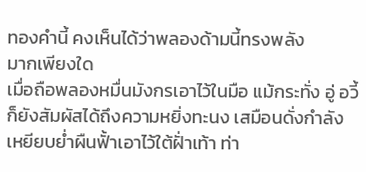ทองคำนี้ คงเห็นได้ว่าพลองด้ามนี้ทรงพลัง
มากเพียงใด
เมื่อถือพลองหมื่นมังกรเอาไว้ในมือ แม้กระทั่ง อู่ อวี้
ก็ยังสัมผัสได้ถึงความหยิ่งทะนง เสมือนดั่งกำลัง
เหยียบย่ำผืนฟั้าเอาไว้ใต้ฝั่าเท้า ท่า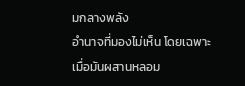มกลางพลัง
อำนาจที่มองไม่เห็น โดยเฉพาะเมื่อมันผสานหลอม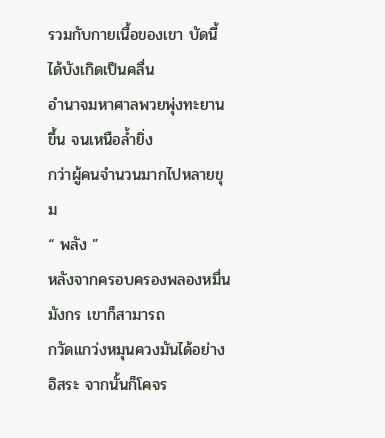รวมกับกายเนื้อของเขา บัดนี้ได้บังเกิดเป็นคลื่น
อำนาจมหาศาลพวยพุ่งทะยานขึ้น จนเหนือล้ำยิ่ง
กว่าผู้คนจำนวนมากไปหลายขุม
“ พลัง ”
หลังจากครอบครองพลองหมื่นมังกร เขาก็สามารถ
กวัดแกว่งหมุนควงมันได้อย่างอิสระ จากนั้นก็โคจร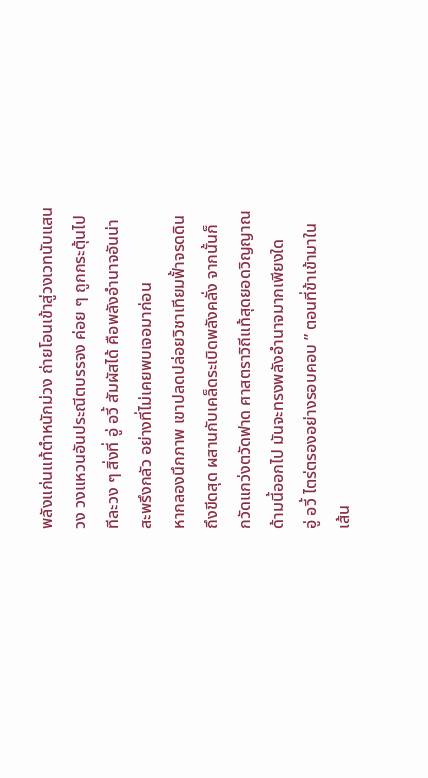พลังแก่นแท้ตำหนักม่วง ถ่ายโอนเข้าสู่วงเวทนับแสน
วง วงแหวนอันประณีตบรรจง ค่อย ๆ ถูกกระตุ้นไป
ทีละวง ๆ สิ่งที่ อู่ อวี้ สัมผัสได้ คือพลังอำนาจอันน่า
สะพรึงกลัว อย่างที่ไม่เคยพบเจอมาก่อน
หากลองนึกภาพ เขาปลดปล่อยวิชาเทียมฟั้าจรดดิน
ถึงขีดสุด ผสานกับเคล็ดระเบิดพลังคลั่ง จากนั้นก็
กวัดแกว่งตวัดฟาด ศาสตราวิถีแท้สุดยอดวิญญาณ
ด้ามนี้ออกไป มันจะทรงพลังอำนาจมากเพียงใด
อู่ อวี้ ไตร่ตรองอย่างรอบคอบ ” ตอนที่ข้าเข้ามาใน
เส้น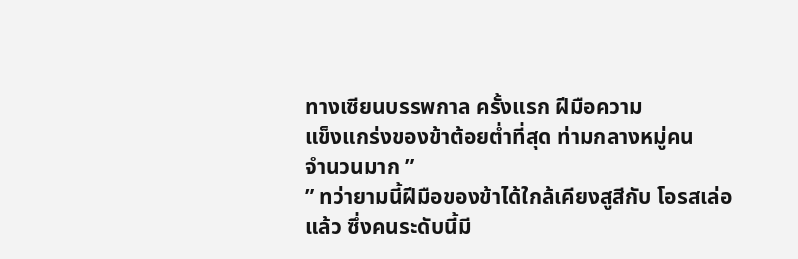ทางเซียนบรรพกาล ครั้งแรก ฝีมือความ
แข็งแกร่งของข้าต้อยต่ำที่สุด ท่ามกลางหมู่คน
จำนวนมาก ”
” ทว่ายามนี้ฝีมือของข้าได้ใกล้เคียงสูสีกับ โอรสเล่อ
แล้ว ซึ่งคนระดับนี้มี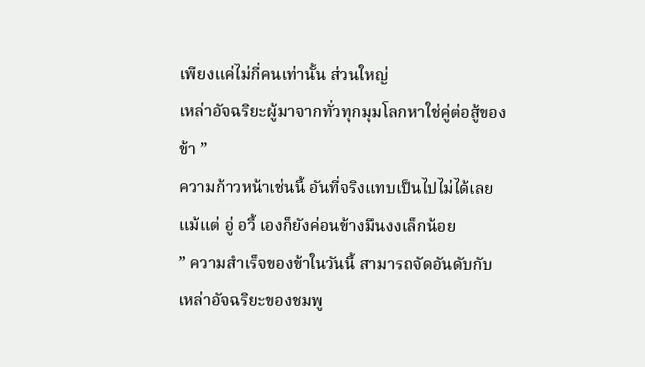เพียงแค่ไม่กี่คนเท่านั้น ส่วนใหญ่
เหล่าอัจฉริยะผู้มาจากทั่วทุกมุมโลกหาใช่คู่ต่อสู้ของ
ข้า ”
ความก้าวหน้าเช่นนี้ อันที่จริงแทบเป็นไปไม่ได้เลย
แม้แต่ อู่ อวี้ เองก็ยังค่อนข้างมึนงงเล็กน้อย
” ความสำเร็จของข้าในวันนี้ สามารถจัดอันดับกับ
เหล่าอัจฉริยะของชมพู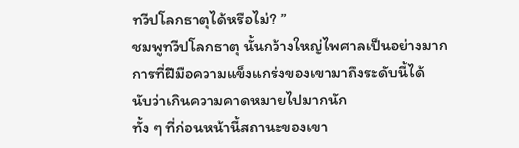ทวีปโลกธาตุได้หรือไม่? ”
ชมพูทวีปโลกธาตุ นั้นกว้างใหญ่ไพศาลเป็นอย่างมาก
การที่ฝีมือความแข็งแกร่งของเขามาถึงระดับนี้ได้
นับว่าเกินความคาดหมายไปมากนัก
ทั้ง ๆ ที่ก่อนหน้านี้สถานะของเขา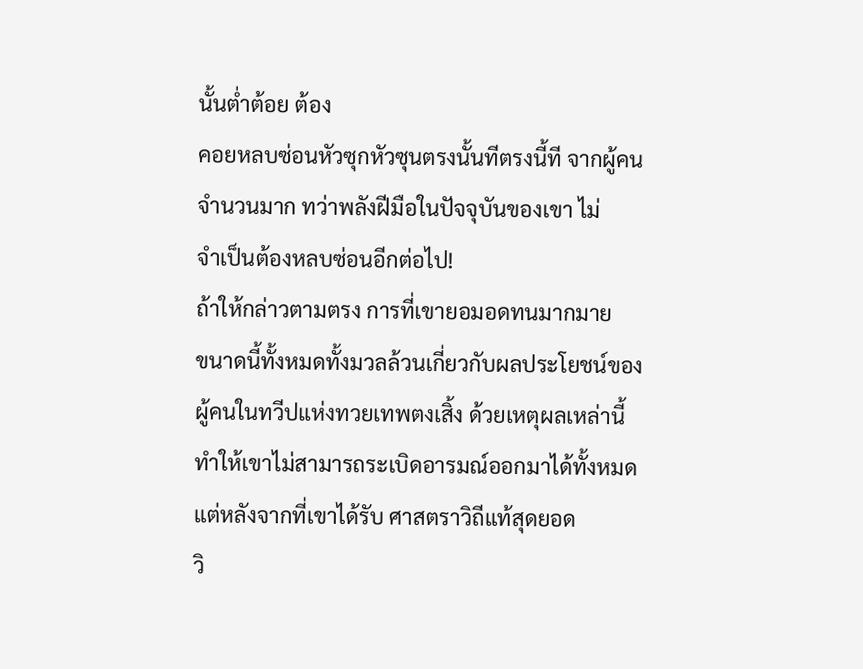นั้นต่ำต้อย ต้อง
คอยหลบซ่อนหัวซุกหัวซุนตรงนั้นทีตรงนี้ที จากผู้คน
จำนวนมาก ทว่าพลังฝีมือในปัจจุบันของเขา ไม่
จำเป็นต้องหลบซ่อนอีกต่อไป!
ถ้าให้กล่าวตามตรง การที่เขายอมอดทนมากมาย
ขนาดนี้ทั้งหมดทั้งมวลล้วนเกี่ยวกับผลประโยชน์ของ
ผู้คนในทวีปแห่งทวยเทพตงเสิ้ง ด้วยเหตุผลเหล่านี้
ทำให้เขาไม่สามารถระเบิดอารมณ์ออกมาได้ทั้งหมด
แต่หลังจากที่เขาได้รับ ศาสตราวิถีแท้สุดยอด
วิ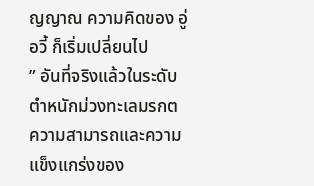ญญาณ ความคิดของ อู่ อวี้ ก็เริ่มเปลี่ยนไป
” อันที่จริงแล้วในระดับ ตำหนักม่วงทะเลมรกต
ความสามารถและความแข็งแกร่งของ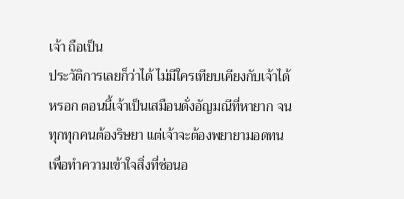เจ้า ถือเป็น
ประวัติการเลยก็ว่าได้ ไม่มีใครเทียบเคียงกับเจ้าได้
หรอก ตอนนี้เจ้าเป็นเสมือนดั่งอัญมณีที่หายาก จน
ทุกทุกคนต้องริษยา แต่เจ้าจะต้องพยายามอดทน
เพื่อทำความเข้าใจสิ่งที่ซ่อนอ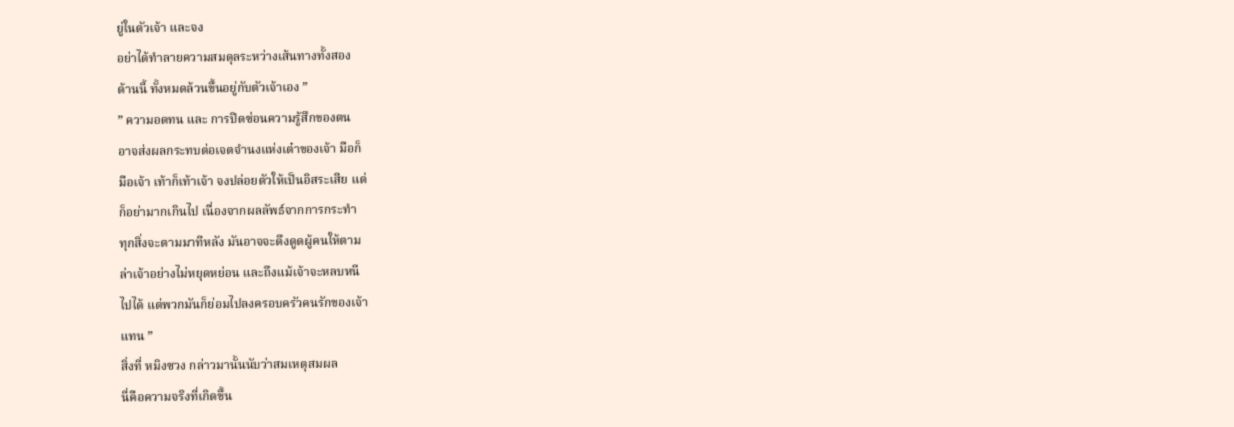ยู่ในตัวเจ้า และจง
อย่าได้ทำลายความสมดุลระหว่างเส้นทางทั้งสอง
ด้านนี้ ทั้งหมดล้วนขึ้นอยู่กับตัวเจ้าเอง ”
” ความอดทน และ การปิดซ่อนความรู้สึกของตน
อาจส่งผลกระทบต่อเจตจำนงแห่งเต๋าของเจ้า มือก็
มือเจ้า เท้าก็เท้าเจ้า จงปล่อยตัวให้เป็นอิสระเสีย แต่
ก็อย่ามากเกินไป เนื่องจากผลลัพธ์จากการกระทำ
ทุกสิ่งจะตามมาทีหลัง มันอาจจะดึงดูดผู้คนให้ตาม
ล่าเจ้าอย่างไม่หยุดหย่อน และถึงแม้เจ้าจะหลบหนี
ไปได้ แต่พวกมันก็ย่อมไปลงครอบครัวคนรักของเจ้า
แทน ”
สิ่งที่ หมิงซวง กล่าวมานั้นนับว่าสมเหตุสมผล
นี่คือความจริงที่เกิดขึ้น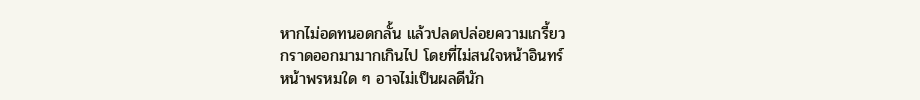หากไม่อดทนอดกลั้น แล้วปลดปล่อยความเกรี้ยว
กราดออกมามากเกินไป โดยที่ไม่สนใจหน้าอินทร์
หน้าพรหมใด ๆ อาจไม่เป็นผลดีนัก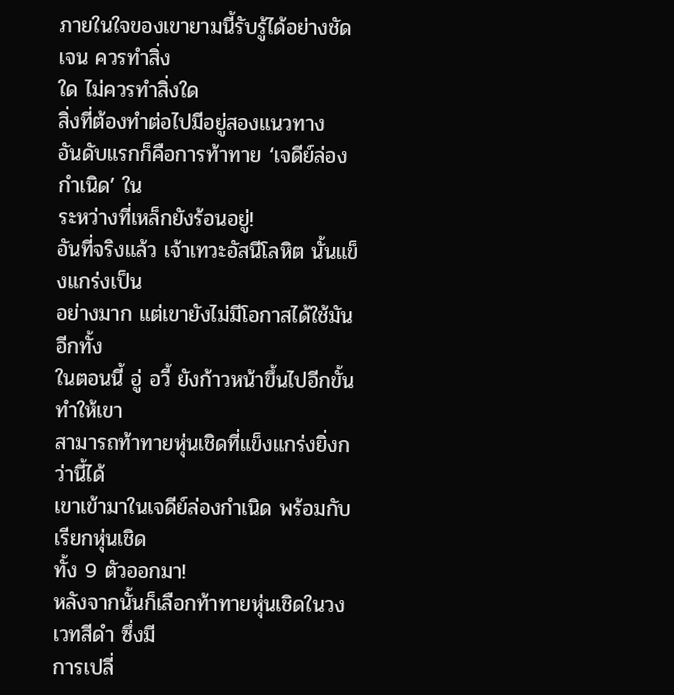ภายในใจของเขายามนี้รับรู้ได้อย่างชัดเจน ควรทำสิ่ง
ใด ไม่ควรทำสิ่งใด
สิ่งที่ต้องทำต่อไปมีอยู่สองแนวทาง
อันดับแรกก็คือการท้าทาย ‘เจดีย์ล่องกำเนิด’ ใน
ระหว่างที่เหล็กยังร้อนอยู่!
อันที่จริงแล้ว เจ้าเทวะอัสนีโลหิต นั้นแข็งแกร่งเป็น
อย่างมาก แต่เขายังไม่มีโอกาสได้ใช้มัน อีกทั้ง
ในตอนนี้ อู่ อวี้ ยังก้าวหน้าขึ้นไปอีกขั้น ทำให้เขา
สามารถท้าทายหุ่นเชิดที่แข็งแกร่งยิ่งกว่านี้ได้
เขาเข้ามาในเจดีย์ล่องกำเนิด พร้อมกับเรียกหุ่นเชิด
ทั้ง 9 ตัวออกมา!
หลังจากนั้นก็เลือกท้าทายหุ่นเชิดในวงเวทสีดำ ซึ่งมี
การเปลี่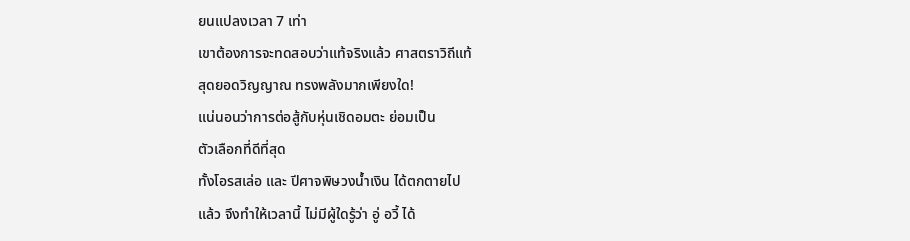ยนแปลงเวลา 7 เท่า
เขาต้องการจะทดสอบว่าแท้จริงแล้ว ศาสตราวิถีแท้
สุดยอดวิญญาณ ทรงพลังมากเพียงใด!
แน่นอนว่าการต่อสู้กับหุ่นเชิดอมตะ ย่อมเป็น
ตัวเลือกที่ดีที่สุด
ทั้งโอรสเล่อ และ ปีศาจพิษวงน้ำเงิน ได้ตกตายไป
แล้ว จึงทำให้เวลานี้ ไม่มีผู้ใดรู้ว่า อู่ อวี้ ได้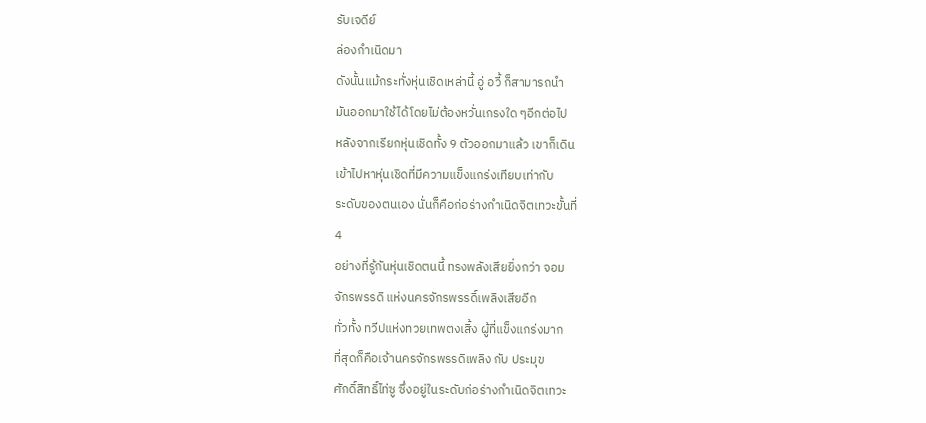รับเจดีย์
ล่องกำเนิดมา
ดังนั้นแม้กระทั่งหุ่นเชิดเหล่านี้ อู่ อวี้ ก็สามารถนำ
มันออกมาใช้ได้โดยไม่ต้องหวั่นเกรงใด ๆอีกต่อไป
หลังจากเรียกหุ่นเชิดทั้ง 9 ตัวออกมาแล้ว เขาก็เดิน
เข้าไปหาหุ่นเชิดที่มีความแข็งแกร่งเทียบเท่ากับ
ระดับของตนเอง นั่นก็คือก่อร่างกำเนิดจิตเทวะขั้นที่
4
อย่างที่รู้กันหุ่นเชิดตนนี้ ทรงพลังเสียยิ่งกว่า จอม
จักรพรรดิ แห่งนครจักรพรรดิ์เพลิงเสียอีก
ทั่วทั้ง ทวีปแห่งทวยเทพตงเสิ้ง ผู้ที่แข็งแกร่งมาก
ที่สุดก็คือเจ้านครจักรพรรดิเพลิง กับ ประมุข
ศักดิ์สิทธิ์ไท่ซู ซึ่งอยู่ในระดับก่อร่างกำเนิดจิตเทวะ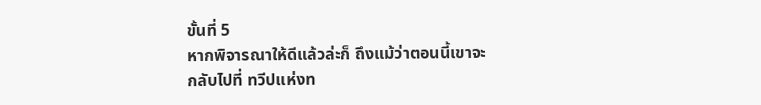ขั้นที่ 5
หากพิจารณาให้ดีแล้วล่ะก็ ถึงแม้ว่าตอนนี้เขาจะ
กลับไปที่ ทวีปแห่งท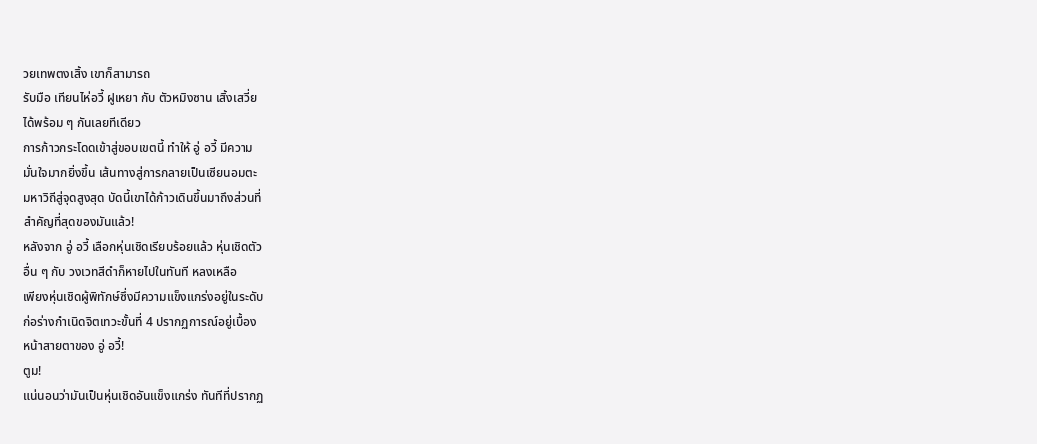วยเทพตงเสิ้ง เขาก็สามารถ
รับมือ เทียนไห่อวี้ ฝูเหยา กับ ตัวหมิงซาน เสิ้งเสวี่ย
ได้พร้อม ๆ กันเลยทีเดียว
การก้าวกระโดดเข้าสู่ขอบเขตนี้ ทำให้ อู่ อวี้ มีความ
มั่นใจมากยิ่งขึ้น เส้นทางสู่การกลายเป็นเซียนอมตะ
มหาวิถีสู่จุดสูงสุด บัดนี้เขาได้ก้าวเดินขึ้นมาถึงส่วนที่
สำคัญที่สุดของมันแล้ว!
หลังจาก อู่ อวี้ เลือกหุ่นเชิดเรียบร้อยแล้ว หุ่นเชิดตัว
อื่น ๆ กับ วงเวทสีดำก็หายไปในทันที หลงเหลือ
เพียงหุ่นเชิดผู้พิทักษ์ซึ่งมีความแข็งแกร่งอยู่ในระดับ
ก่อร่างกำเนิดจิตเทวะขั้นที่ 4 ปรากฏการณ์อยู่เบื้อง
หน้าสายตาของ อู่ อวี้!
ตูม!
แน่นอนว่ามันเป็นหุ่นเชิดอันแข็งแกร่ง ทันทีที่ปรากฏ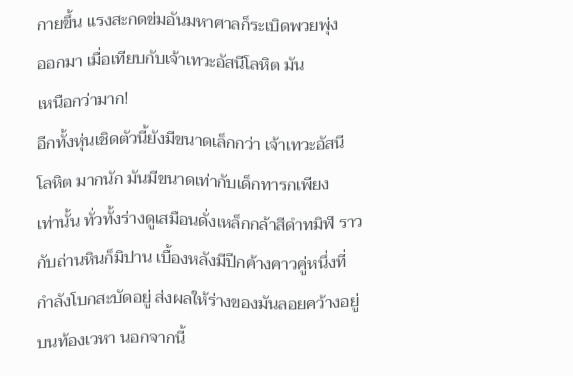กายขึ้น แรงสะกดข่มอันมหาศาลก็ระเบิดพวยพุ่ง
ออกมา เมื่อเทียบกับเจ้าเทวะอัสนีโลหิต มัน
เหนือกว่ามาก!
อีกทั้งหุ่นเชิดตัวนี้ยังมีขนาดเล็กกว่า เจ้าเทวะอัสนี
โลหิต มากนัก มันมีขนาดเท่ากับเด็กทารกเพียง
เท่านั้น ทั่วทั้งร่างดูเสมือนดั่งเหล็กกล้าสีดำทมิฬ ราว
กับถ่านหินก็มิปาน เบื้องหลังมีปีกค้างคาวคู่หนึ่งที่
กำลังโบกสะบัดอยู่ ส่งผลให้ร่างของมันลอยคว้างอยู่
บนท้องเวหา นอกจากนี้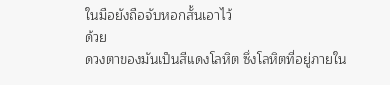ในมือยังถือจับหอกสั้นเอาไว้
ด้วย
ดวงตาของมันเป็นสีแดงโลหิต ซึ่งโลหิตที่อยู่ภายใน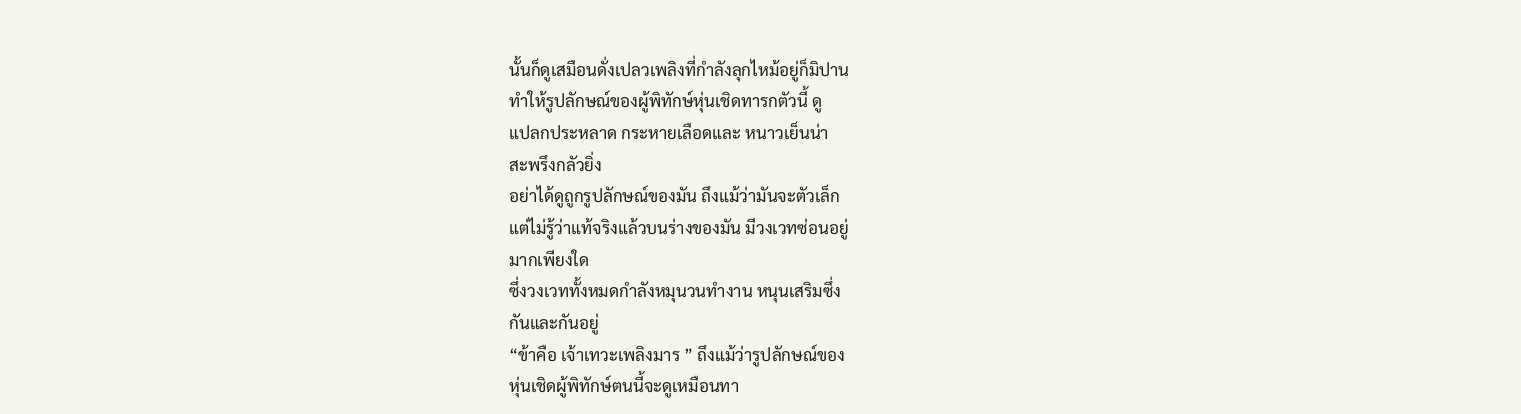นั้นก็ดูเสมือนดั่งเปลวเพลิงที่กำลังลุกไหม้อยู่ก็มิปาน
ทำให้รูปลักษณ์ของผู้พิทักษ์หุ่นเชิดทารกตัวนี้ ดู
แปลกประหลาด กระหายเลือดและ หนาวเย็นน่า
สะพรึงกลัวยิ่ง
อย่าได้ดูถูกรูปลักษณ์ของมัน ถึงแม้ว่ามันจะตัวเล็ก
แต่ไม่รู้ว่าแท้จริงแล้วบนร่างของมัน มีวงเวทซ่อนอยู่
มากเพียงใด
ซึ่งวงเวททั้งหมดกำลังหมุนวนทำงาน หนุนเสริมซึ่ง
กันและกันอยู่
“ข้าคือ เจ้าเทวะเพลิงมาร ” ถึงแม้ว่ารูปลักษณ์ของ
หุ่นเชิดผู้พิทักษ์ตนนี้จะดูเหมือนทา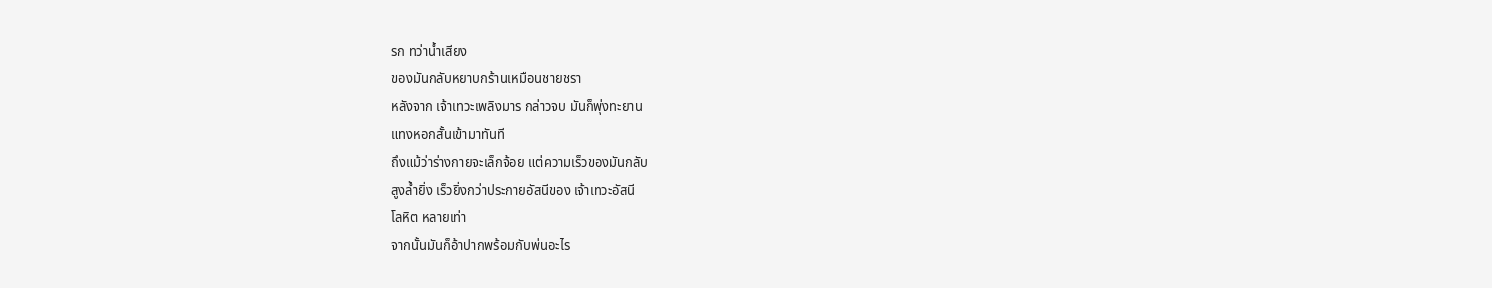รก ทว่าน้ำเสียง
ของมันกลับหยาบกร้านเหมือนชายชรา
หลังจาก เจ้าเทวะเพลิงมาร กล่าวจบ มันก็พุ่งทะยาน
แทงหอกสั้นเข้ามาทันที
ถึงแม้ว่าร่างกายจะเล็กจ้อย แต่ความเร็วของมันกลับ
สูงล้ำยิ่ง เร็วยิ่งกว่าประกายอัสนีของ เจ้าเทวะอัสนี
โลหิต หลายเท่า
จากนั้นมันก็อ้าปากพร้อมกับพ่นอะไร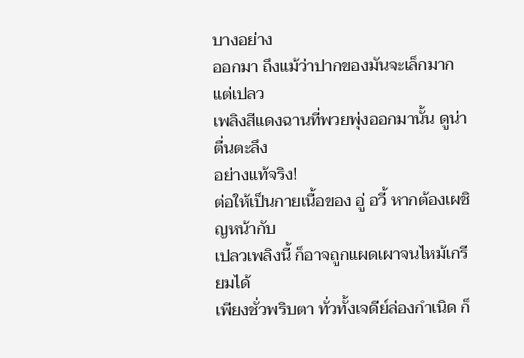บางอย่าง
ออกมา ถึงแม้ว่าปากของมันจะเล็กมาก แต่เปลว
เพลิงสีแดงฉานที่พวยพุ่งออกมานั้น ดูน่าตื่นตะลึง
อย่างแท้จริง!
ต่อให้เป็นกายเนื้อของ อู่ อวี้ หากต้องเผชิญหน้ากับ
เปลวเพลิงนี้ ก็อาจถูกแผดเผาจนไหม้เกรียมได้
เพียงชั่วพริบตา ทั่วทั้งเจดีย์ล่องกำเนิด ก็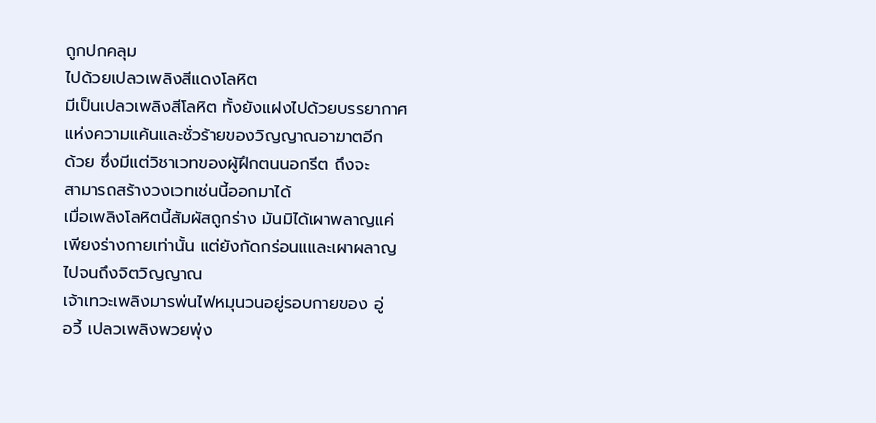ถูกปกคลุม
ไปด้วยเปลวเพลิงสีแดงโลหิต
มีเป็นเปลวเพลิงสีโลหิต ทั้งยังแฝงไปด้วยบรรยากาศ
แห่งความแค้นและชั่วร้ายของวิญญาณอาฆาตอีก
ด้วย ซึ่งมีแต่วิชาเวทของผู้ฝึกตนนอกรีต ถึงจะ
สามารถสร้างวงเวทเช่นนี้ออกมาได้
เมื่อเพลิงโลหิตนี้สัมผัสถูกร่าง มันมิได้เผาพลาญแค่
เพียงร่างกายเท่านั้น แต่ยังกัดกร่อนแและเผาผลาญ
ไปจนถึงจิตวิญญาณ
เจ้าเทวะเพลิงมารพ่นไฟหมุนวนอยู่รอบกายของ อู่
อวี้ เปลวเพลิงพวยพุ่ง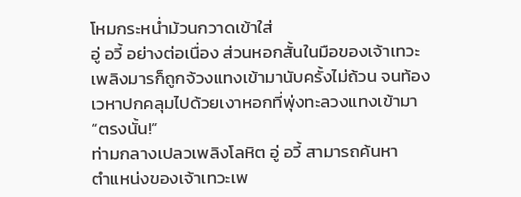โหมกระหน่ำม้วนกวาดเข้าใส่
อู่ อวี้ อย่างต่อเนื่อง ส่วนหอกสั้นในมือของเจ้าเทวะ
เพลิงมารก็ถูกจ้วงแทงเข้ามานับครั้งไม่ถ้วน จนท้อง
เวหาปกคลุมไปด้วยเงาหอกที่พุ่งทะลวงแทงเข้ามา
“ตรงนั้น!”
ท่ามกลางเปลวเพลิงโลหิต อู่ อวี้ สามารถค้นหา
ตำแหน่งของเจ้าเทวะเพ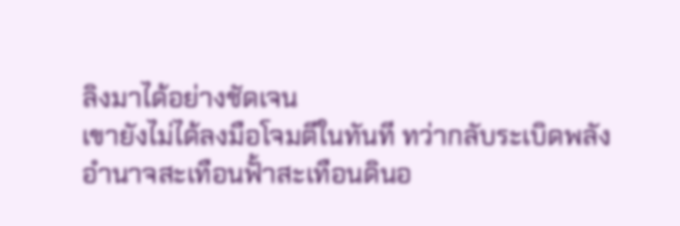ลิงมาได้อย่างชัดเจน
เขายังไม่ได้ลงมือโจมตีในทันที ทว่ากลับระเบิดพลัง
อำนาจสะเทือนฟั้าสะเทือนดินอ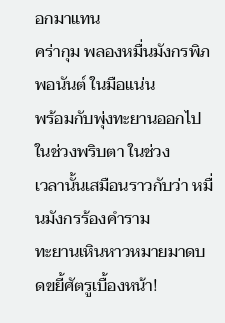อกมาแทน
คร่ากุม พลองหมื่นมังกรพิภพอนันต์ ในมือแน่น
พร้อมกับพุ่งทะยานออกไปในช่วงพริบตา ในช่วง
เวลานั้นเสมือนราวกับว่า หมื่นมังกรร้องคำราม
ทะยานเหินหาวหมายมาดบดขยี้ศัตรูเบื้องหน้า!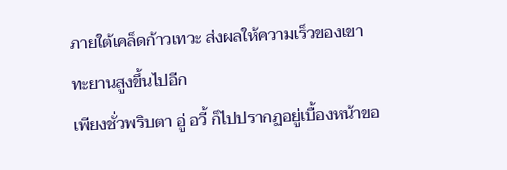ภายใต้เคล็ดก้าวเทวะ ส่งผลให้ความเร็วของเขา
ทะยานสูงขึ้นไปอีก
เพียงชั่วพริบตา อู่ อวี้ ก็ไปปรากฏอยู่เบื้องหน้าขอ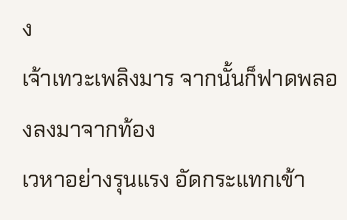ง
เจ้าเทวะเพลิงมาร จากนั้นก็ฟาดพลองลงมาจากท้อง
เวหาอย่างรุนแรง อัดกระแทกเข้า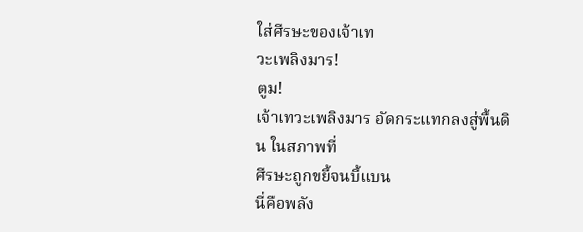ใส่ศีรษะของเจ้าเท
วะเพลิงมาร!
ตูม!
เจ้าเทวะเพลิงมาร อัดกระแทกลงสู่พื้นดิน ในสภาพที่
ศีรษะถูกขยี้จนบี้แบน
นี่คือพลัง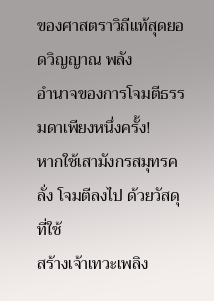ของศาสตราวิถีแท้สุดยอดวิญญาณ พลัง
อำนาจของการโจมตีธรรมดาเพียงหนึ่งครั้ง!
หากใช้เสามังกรสมุทรคลั่ง โจมตีลงไป ด้วยวัสดุที่ใช้
สร้างเจ้าเทวะเพลิง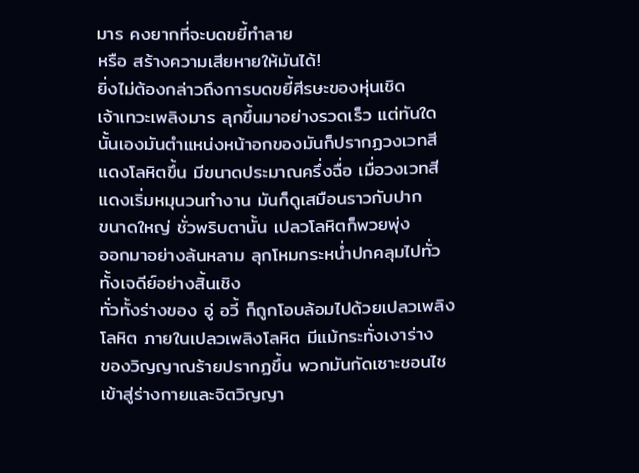มาร คงยากที่จะบดขยี้ทำลาย
หรือ สร้างความเสียหายให้มันได้!
ยิ่งไม่ต้องกล่าวถึงการบดขยี้ศีรษะของหุ่นเชิด
เจ้าเทวะเพลิงมาร ลุกขึ้นมาอย่างรวดเร็ว แต่ทันใด
นั้นเองมันตำแหน่งหน้าอกของมันก็ปรากฏวงเวทสี
แดงโลหิตขึ้น มีขนาดประมาณครึ่งฉื่อ เมื่อวงเวทสี
แดงเริ่มหมุนวนทำงาน มันก็ดูเสมือนราวกับปาก
ขนาดใหญ่ ชั่วพริบตานั้น เปลวโลหิตก็พวยพุ่ง
ออกมาอย่างล้นหลาม ลุกโหมกระหน่ำปกคลุมไปทั่ว
ทั้งเจดีย์อย่างสิ้นเชิง
ทั่วทั้งร่างของ อู่ อวี้ ก็ถูกโอบล้อมไปด้วยเปลวเพลิง
โลหิต ภายในเปลวเพลิงโลหิต มีแม้กระทั่งเงาร่าง
ของวิญญาณร้ายปรากฏขึ้น พวกมันกัดเซาะชอนไช
เข้าสู่ร่างกายและจิตวิญญา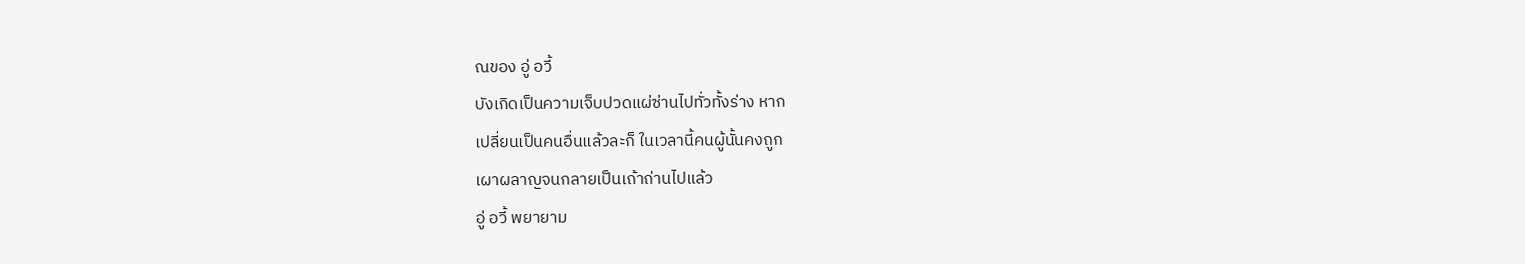ณของ อู่ อวี้
บังเกิดเป็นความเจ็บปวดแผ่ซ่านไปทั่วทั้งร่าง หาก
เปลี่ยนเป็นคนอื่นแล้วละก็ ในเวลานี้คนผู้นั้นคงถูก
เผาผลาญจนกลายเป็นเถ้าถ่านไปแล้ว
อู่ อวี้ พยายาม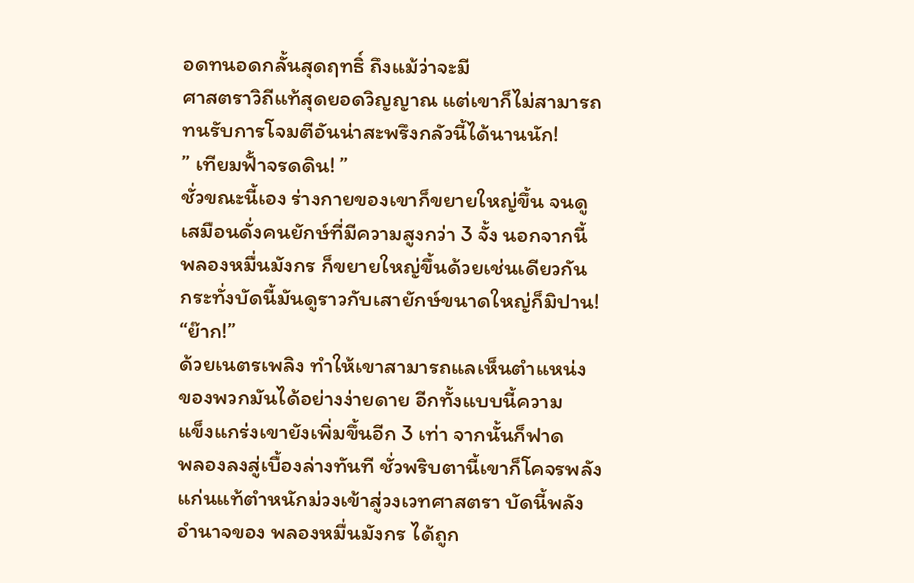อดทนอดกลั้นสุดฤทธิ์ ถึงแม้ว่าจะมี
ศาสตราวิถีแท้สุดยอดวิญญาณ แต่เขาก็ไม่สามารถ
ทนรับการโจมตีอันน่าสะพรึงกลัวนี้ได้นานนัก!
” เทียมฟั้าจรดดิน! ”
ชั่วขณะนี้เอง ร่างกายของเขาก็ขยายใหญ่ขึ้น จนดู
เสมือนดั่งคนยักษ์ที่มีความสูงกว่า 3 จั้ง นอกจากนี้
พลองหมื่นมังกร ก็ขยายใหญ่ขึ้นด้วยเช่นเดียวกัน
กระทั่งบัดนี้มันดูราวกับเสายักษ์ขนาดใหญ่ก็มิปาน!
“ย๊าก!”
ด้วยเนตรเพลิง ทำให้เขาสามารถแลเห็นตำแหน่ง
ของพวกมันได้อย่างง่ายดาย อีกทั้งแบบนี้ความ
แข็งแกร่งเขายังเพิ่มขึ้นอีก 3 เท่า จากนั้นก็ฟาด
พลองลงสู่เบื้องล่างทันที ชั่วพริบตานี้เขาก็โคจรพลัง
แก่นแท้ตำหนักม่วงเข้าสู่วงเวทศาสตรา บัดนี้พลัง
อำนาจของ พลองหมื่นมังกร ได้ถูก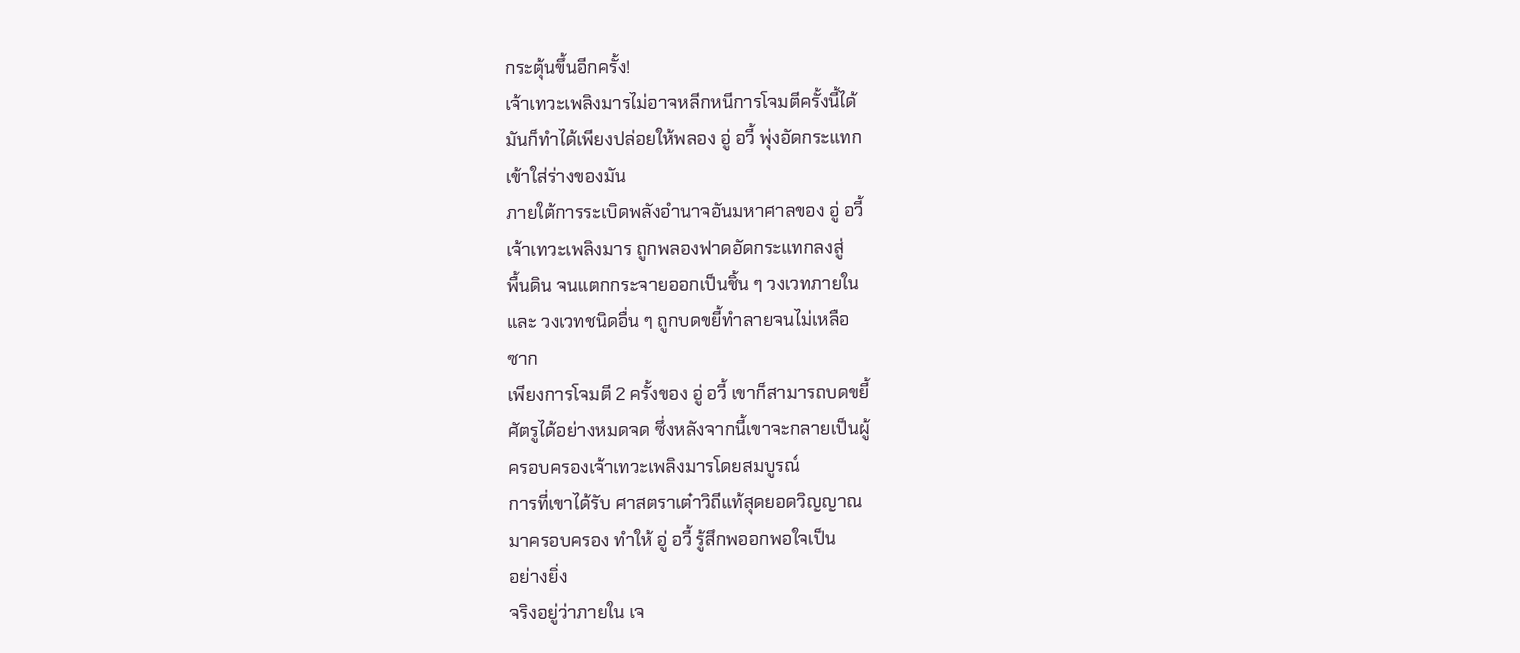กระตุ้นขึ้นอีกครั้ง!
เจ้าเทวะเพลิงมารไม่อาจหลีกหนีการโจมตีครั้งนี้ได้
มันก็ทำได้เพียงปล่อยให้พลอง อู่ อวี้ พุ่งอัดกระแทก
เข้าใส่ร่างของมัน
ภายใต้การระเบิดพลังอำนาจอันมหาศาลของ อู่ อวี้
เจ้าเทวะเพลิงมาร ถูกพลองฟาดอัดกระแทกลงสู่
พื้นดิน จนแตกกระจายออกเป็นชิ้น ๆ วงเวทภายใน
และ วงเวทชนิดอื่น ๆ ถูกบดขยี้ทำลายจนไม่เหลือ
ซาก
เพียงการโจมตี 2 ครั้งของ อู่ อวี้ เขาก็สามารถบดขยี้
ศัตรูได้อย่างหมดจด ซึ่งหลังจากนี้เขาจะกลายเป็นผู้
ครอบครองเจ้าเทวะเพลิงมารโดยสมบูรณ์
การที่เขาได้รับ ศาสตราเต๋าวิถีแท้สุดยอดวิญญาณ
มาครอบครอง ทำให้ อู่ อวี้ รู้สึกพออกพอใจเป็น
อย่างยิ่ง
จริงอยู่ว่าภายใน เจ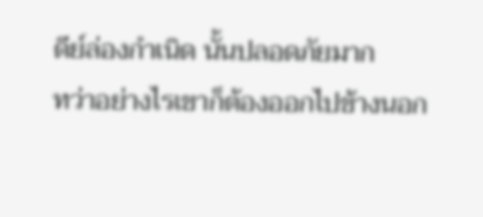ดีย์ล่องกำเนิด นั้นปลอดภัยมาก
ทว่าอย่างไรเขาก็ต้องออกไปข้างนอก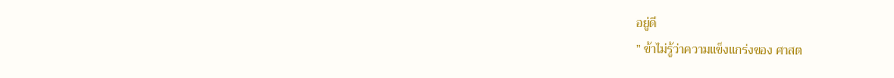อยู่ดี
” ข้าไม่รู้ว่าความแข็งแกร่งของ ศาสต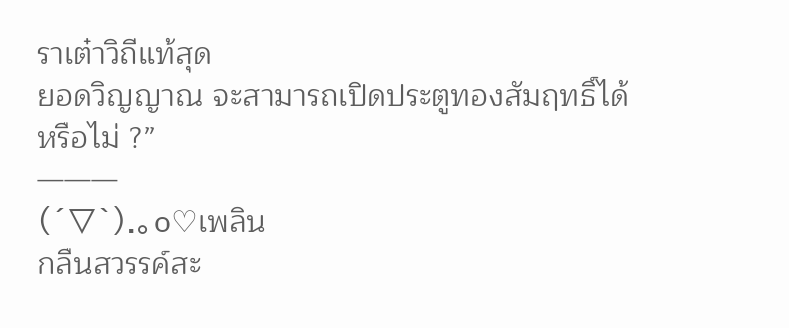ราเต๋าวิถีแท้สุด
ยอดวิญญาณ จะสามารถเปิดประตูทองสัมฤทธิ์ได้
หรือไม่ ?”
———
(´▽`).。o♡เพลิน
กลืนสวรรค์สะ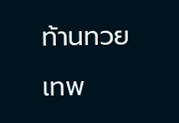ท้านทวยเทพ